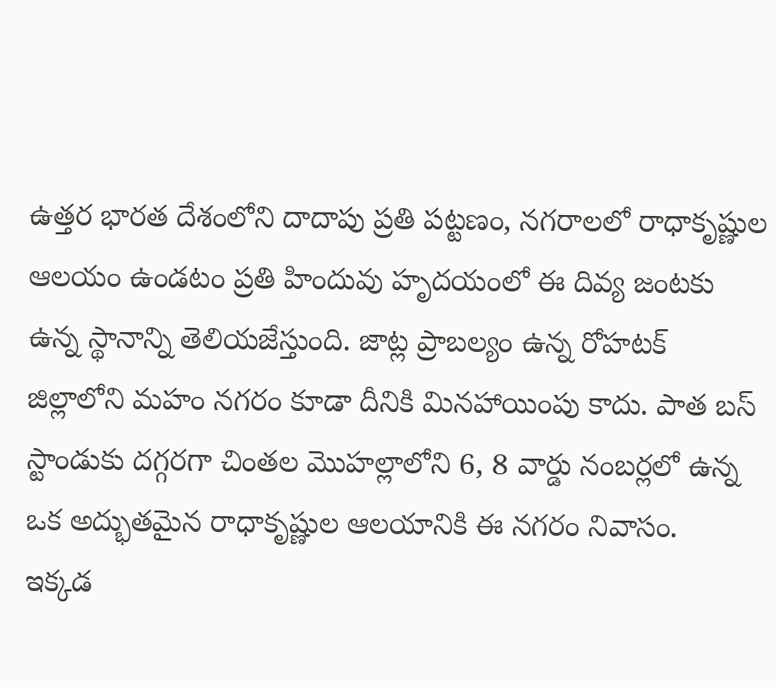ఉత్తర భారత దేశంలోని దాదాపు ప్రతి పట్టణం, నగరాలలో రాధాకృష్ణుల ఆలయం ఉండటం ప్రతి హిందువు హృదయంలో ఈ దివ్య జంటకు ఉన్న స్థానాన్ని తెలియజేస్తుంది. జాట్ల ప్రాబల్యం ఉన్న రోహటక్ జిల్లాలోని మహం నగరం కూడా దీనికి మినహాయింపు కాదు. పాత బస్ స్టాండుకు దగ్గరగా చింతల మొహల్లాలోని 6, 8 వార్డు నంబర్లలో ఉన్న ఒక అద్భుతమైన రాధాకృష్ణుల ఆలయానికి ఈ నగరం నివాసం.
ఇక్కడ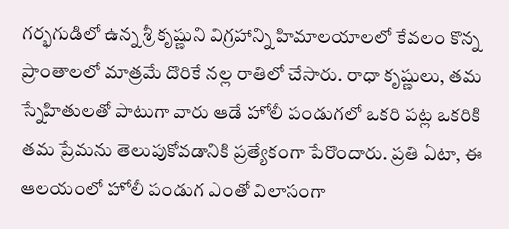గర్భగుడిలో ఉన్న శ్రీ కృష్ణుని విగ్రహాన్ని హిమాలయాలలో కేవలం కొన్న ప్రాంతాలలో మాత్రమే దొరికే నల్ల రాతిలో చేసారు. రాధా కృష్ణులు, తమ స్నేహితులతో పాటుగా వారు ఆడే హోలీ పండుగలో ఒకరి పట్ల ఒకరికి తమ ప్రేమను తెలుపుకోవడానికి ప్రత్యేకంగా పేరొందారు. ప్రతి ఏటా, ఈ ఆలయంలో హోలీ పండుగ ఎంతో విలాసంగా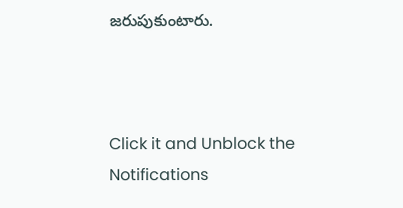జరుపుకుంటారు.



Click it and Unblock the Notifications